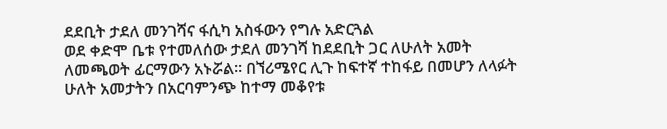ደደቢት ታደለ መንገሻና ፋሲካ አስፋውን የግሉ አድርጓል
ወደ ቀድሞ ቤቱ የተመለሰው ታደለ መንገሻ ከደደቢት ጋር ለሁለት አመት ለመጫወት ፊርማውን አኑሯል፡፡ በኘሪሜየር ሊጉ ከፍተኛ ተከፋይ በመሆን ለላፉት ሁለት አመታትን በአርባምንጭ ከተማ መቆየቱ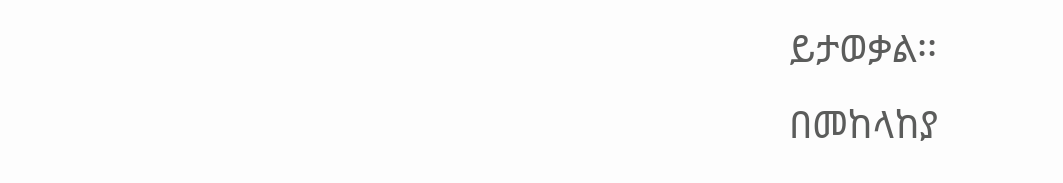ይታወቃል፡፡
በመከላከያ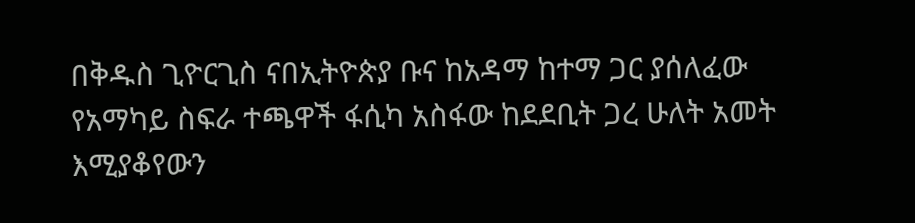በቅዱስ ጊዮርጊስ ናበኢትዮጵያ ቡና ከአዳማ ከተማ ጋር ያሰለፈው የአማካይ ስፍራ ተጫዋች ፋሲካ አስፋው ከደደቢት ጋረ ሁለት አመት እሚያቆየውን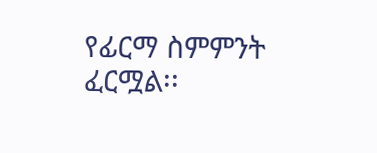የፊርማ ስምምንት ፈርሟል፡፡